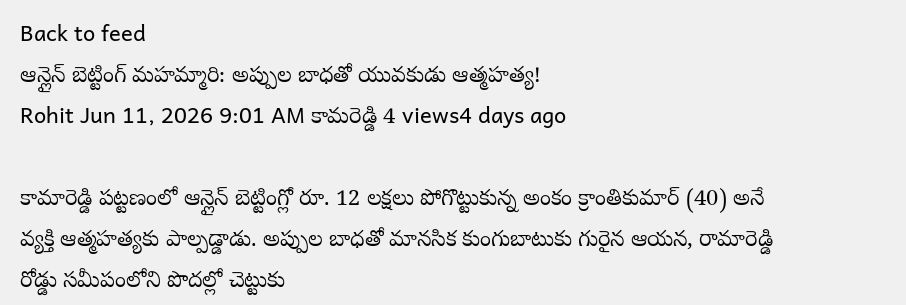Back to feed
ఆన్లైన్ బెట్టింగ్ మహమ్మారి: అప్పుల బాధతో యువకుడు ఆత్మహత్య!
Rohit Jun 11, 2026 9:01 AM కామరెడ్డి 4 views4 days ago

కామారెడ్డి పట్టణంలో ఆన్లైన్ బెట్టింగ్లో రూ. 12 లక్షలు పోగొట్టుకున్న అంకం క్రాంతికుమార్ (40) అనే వ్యక్తి ఆత్మహత్యకు పాల్పడ్డాడు. అప్పుల బాధతో మానసిక కుంగుబాటుకు గురైన ఆయన, రామారెడ్డి రోడ్డు సమీపంలోని పొదల్లో చెట్టుకు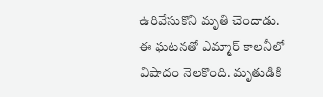ఉరివేసుకొని మృతి చెందాడు.
ఈ ఘటనతో ఎమ్మార్ కాలనీలో విషాదం నెలకొంది. మృతుడికి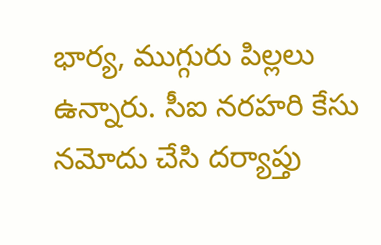భార్య, ముగ్గురు పిల్లలు ఉన్నారు. సీఐ నరహరి కేసు నమోదు చేసి దర్యాప్తు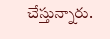చేస్తున్నారు.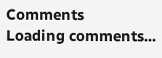Comments
Loading comments...